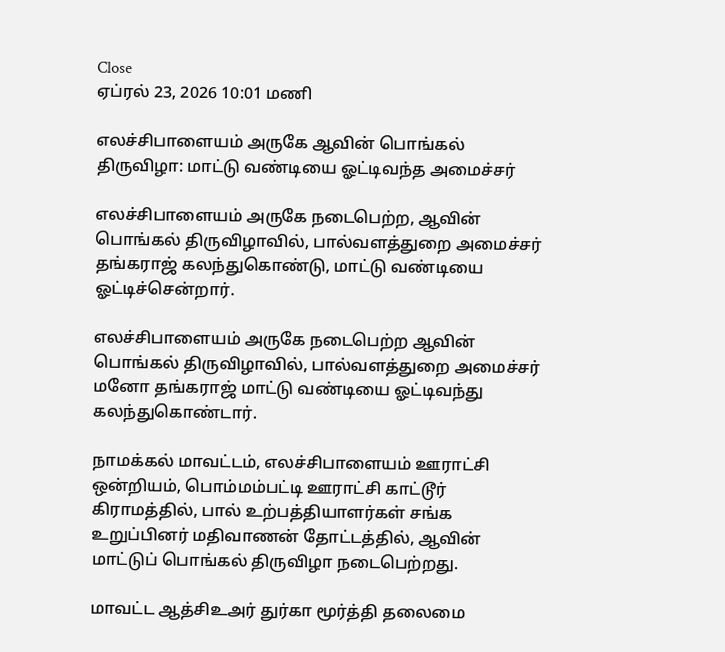Close
ஏப்ரல் 23, 2026 10:01 மணி

எலச்சிபாளையம் அருகே ஆவின் பொங்கல் திருவிழா: மாட்டு வண்டியை ஓட்டிவந்த அமைச்சர்

எலச்சிபாளையம் அருகே நடைபெற்ற, ஆவின் பொங்கல் திருவிழாவில், பால்வளத்துறை அமைச்சர் தங்கராஜ் கலந்துகொண்டு, மாட்டு வண்டியை ஓட்டிச்சென்றார்.

எலச்சிபாளையம் அருகே நடைபெற்ற ஆவின் பொங்கல் திருவிழாவில், பால்வளத்துறை அமைச்சர் மனோ தங்கராஜ் மாட்டு வண்டியை ஓட்டிவந்து கலந்துகொண்டார்.

நாமக்கல் மாவட்டம், எலச்சிபாளையம் ஊராட்சி ஒன்றியம், பொம்மம்பட்டி ஊராட்சி காட்டூர் கிராமத்தில், பால் உற்பத்தியாளர்கள் சங்க உறுப்பினர் மதிவாணன் தோட்டத்தில், ஆவின் மாட்டுப் பொங்கல் திருவிழா நடைபெற்றது.

மாவட்ட ஆத்சிஉஅர் துர்கா மூர்த்தி தலைமை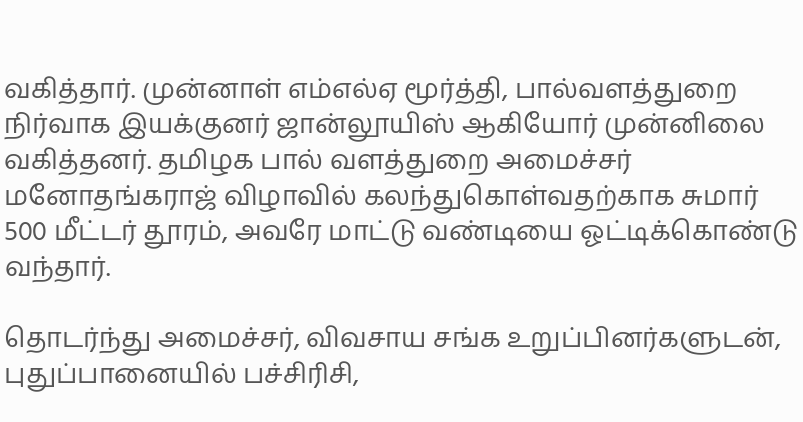வகித்தார். முன்னாள் எம்எல்ஏ மூர்த்தி, பால்வளத்துறை நிர்வாக இயக்குனர் ஜான்லூயிஸ் ஆகியோர் முன்னிலை வகித்தனர். தமிழக பால் வளத்துறை அமைச்சர் மனோதங்கராஜ் விழாவில் கலந்துகொள்வதற்காக சுமார் 500 மீட்டர் தூரம், அவரே மாட்டு வண்டியை ஓட்டிக்கொண்டு வந்தார்.

தொடர்ந்து அமைச்சர், விவசாய சங்க உறுப்பினர்களுடன், புதுப்பானையில் பச்சிரிசி,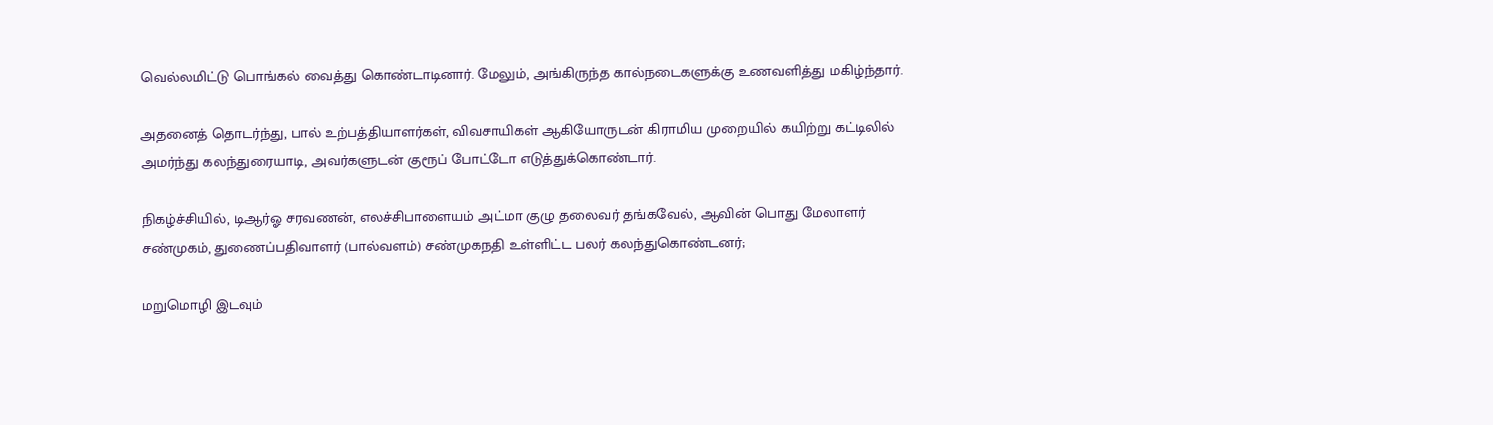வெல்லமிட்டு பொங்கல் வைத்து கொண்டாடினார். மேலும், அங்கிருந்த கால்நடைகளுக்கு உணவளித்து மகிழ்ந்தார்.

அதனைத் தொடர்ந்து, பால் உற்பத்தியாளர்கள், விவசாயிகள் ஆகியோருடன் கிராமிய முறையில் கயிற்று கட்டிலில் அமர்ந்து கலந்துரையாடி, அவர்களுடன் குரூப் போட்டோ எடுத்துக்கொண்டார்.

நிகழ்ச்சியில், டிஆர்ஓ சரவணன், எலச்சிபாளையம் அட்மா குழு தலைவர் தங்கவேல், ஆவின் பொது மேலாளர் சண்முகம், துணைப்பதிவாளர் (பால்வளம்) சண்முகநதி உள்ளிட்ட பலர் கலந்துகொண்டனர்;

மறுமொழி இடவும்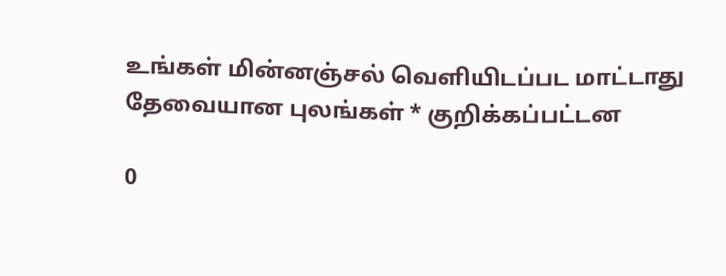உங்கள் மின்னஞ்சல் வெளியிடப்பட மாட்டாது தேவையான புலங்கள் * குறிக்கப்பட்டன

0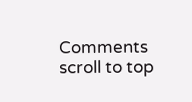Comments
scroll to top